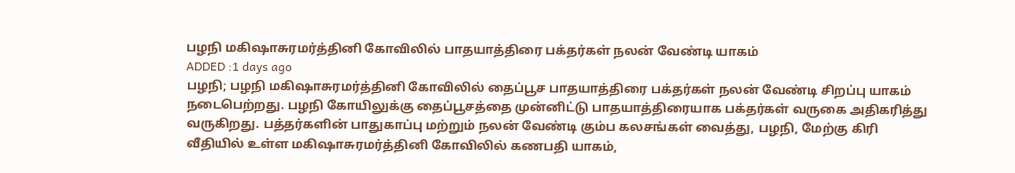பழநி மகிஷாசுரமர்த்தினி கோவிலில் பாதயாத்திரை பக்தர்கள் நலன் வேண்டி யாகம்
ADDED :1 days ago
பழநி; பழநி மகிஷாசுரமர்த்தினி கோவிலில் தைப்பூச பாதயாத்திரை பக்தர்கள் நலன் வேண்டி சிறப்பு யாகம் நடைபெற்றது. பழநி கோயிலுக்கு தைப்பூசத்தை முன்னிட்டு பாதயாத்திரையாக பக்தர்கள் வருகை அதிகரித்து வருகிறது. பத்தர்களின் பாதுகாப்பு மற்றும் நலன் வேண்டி கும்ப கலசங்கள் வைத்து, பழநி, மேற்கு கிரி வீதியில் உள்ள மகிஷாசுரமர்த்தினி கோவிலில் கணபதி யாகம்,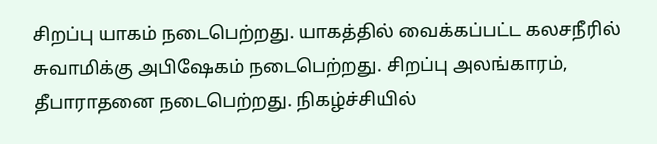சிறப்பு யாகம் நடைபெற்றது. யாகத்தில் வைக்கப்பட்ட கலசநீரில் சுவாமிக்கு அபிஷேகம் நடைபெற்றது. சிறப்பு அலங்காரம், தீபாராதனை நடைபெற்றது. நிகழ்ச்சியில்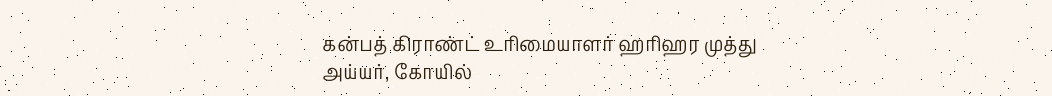கன்பத் கிராண்ட் உரிமையாளர் ஹரிஹர முத்து அய்யர், கோயில்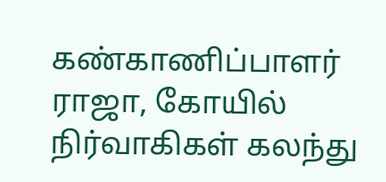கண்காணிப்பாளர் ராஜா, கோயில் நிர்வாகிகள் கலந்து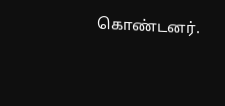கொண்டனர்.